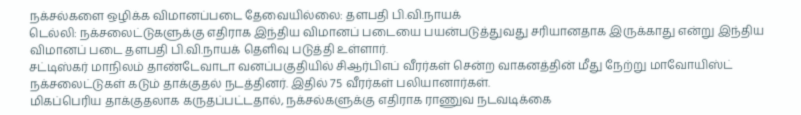நக்சல்களை ஒழிக்க விமானப்படை தேவையில்லை: தளபதி பி.வி.நாயக்
டெல்லி: நக்சலைட்டுகளுக்கு எதிராக இந்திய விமானப் படையை பயன்படுத்துவது சரியானதாக இருக்காது என்று இந்திய விமானப் படை தளபதி பி.வி.நாயக் தெளிவு படுத்தி உள்ளார்.
சட்டிஸ்கர் மாநிலம் தாண்டேவாடா வனப்பகுதியில் சிஆர்பிஎப் வீரர்கள் சென்ற வாகனத்தின் மீது நேற்று மாவோயிஸ்ட் நக்சலைட்டுகள் கடும் தாக்குதல் நடத்தினர். இதில் 75 வீரர்கள் பலியானார்கள்.
மிகப்பெரிய தாக்குதலாக கருதப்பட்டதால், நக்சல்களுக்கு எதிராக ராணுவ நடவடிக்கை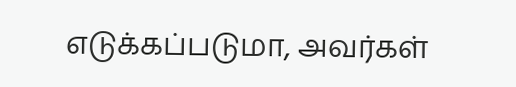எடுக்கப்படுமா, அவர்கள்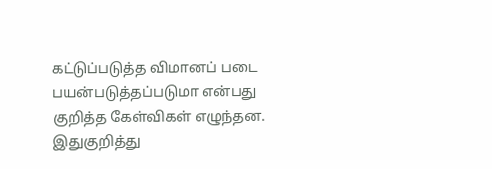கட்டுப்படுத்த விமானப் படை பயன்படுத்தப்படுமா என்பது குறித்த கேள்விகள் எழுந்தன. இதுகுறித்து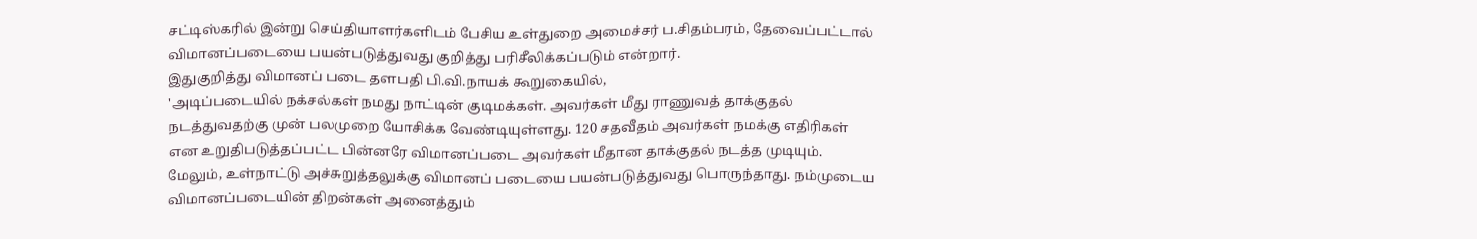சட்டிஸ்கரில் இன்று செய்தியாளர்களிடம் பேசிய உள்துறை அமைச்சர் ப.சிதம்பரம், தேவைப்பட்டால் விமானப்படையை பயன்படுத்துவது குறித்து பரிசீலிக்கப்படும் என்றார்.
இதுகுறித்து விமானப் படை தளபதி பி.வி.நாயக் கூறுகையில்,
'அடிப்படையில் நக்சல்கள் நமது நாட்டின் குடிமக்கள். அவர்கள் மீது ராணுவத் தாக்குதல் நடத்துவதற்கு முன் பலமுறை யோசிக்க வேண்டியுள்ளது. 120 சதவீதம் அவர்கள் நமக்கு எதிரிகள் என உறுதிபடுத்தப்பட்ட பின்னரே விமானப்படை அவர்கள் மீதான தாக்குதல் நடத்த முடியும்.
மேலும், உள்நாட்டு அச்சுறுத்தலுக்கு விமானப் படையை பயன்படுத்துவது பொருந்தாது. நம்முடைய விமானப்படையின் திறன்கள் அனைத்தும்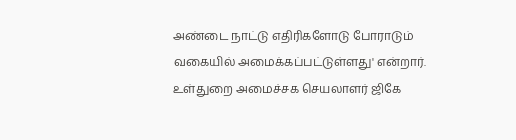அண்டை நாட்டு எதிரிகளோடு போராடும் வகையில் அமைக்கப்பட்டுள்ளது' என்றார்.
உள்துறை அமைச்சக செயலாளர் ஜிகே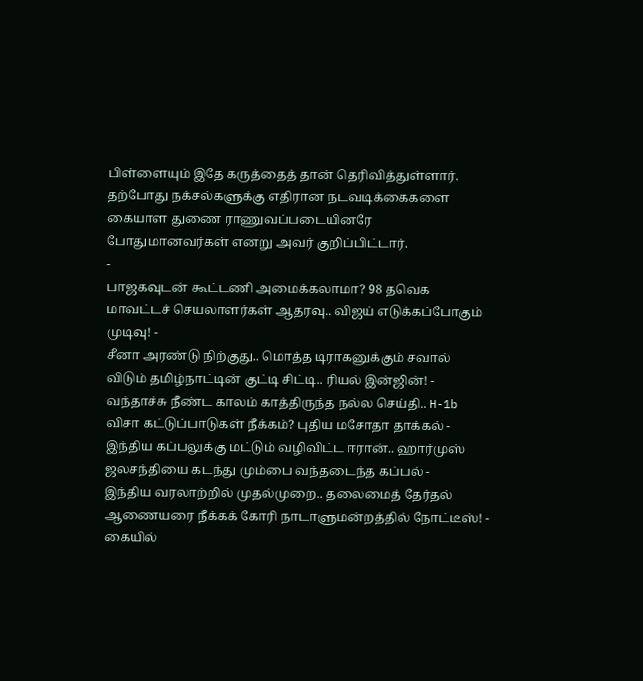பிள்ளையும் இதே கருத்தைத் தான் தெரிவித்துள்ளார். தற்போது நக்சல்களுக்கு எதிரான நடவடிக்கைகளை கையாள துணை ராணுவப்படையினரே போதுமானவர்கள் எனறு அவர் குறிப்பிட்டார்.
-
பாஜகவுடன் கூட்டணி அமைக்கலாமா? 98 தவெக மாவட்டச் செயலாளர்கள் ஆதரவு.. விஜய் எடுக்கப்போகும் முடிவு! -
சீனா அரண்டு நிற்குது.. மொத்த டிராகனுக்கும் சவால் விடும் தமிழ்நாட்டின் குட்டி சிட்டி.. ரியல் இன்ஜின்! -
வந்தாச்சு நீண்ட காலம் காத்திருந்த நல்ல செய்தி.. H-1b விசா கட்டுப்பாடுகள் நீக்கம்? புதிய மசோதா தாக்கல் -
இந்திய கப்பலுக்கு மட்டும் வழிவிட்ட ஈரான்.. ஹார்முஸ் ஜலசந்தியை கடந்து மும்பை வந்தடைந்த கப்பல் -
இந்திய வரலாற்றில் முதல்முறை.. தலைமைத் தேர்தல் ஆணையரை நீக்கக் கோரி நாடாளுமன்றத்தில் நோட்டீஸ்! -
கையில்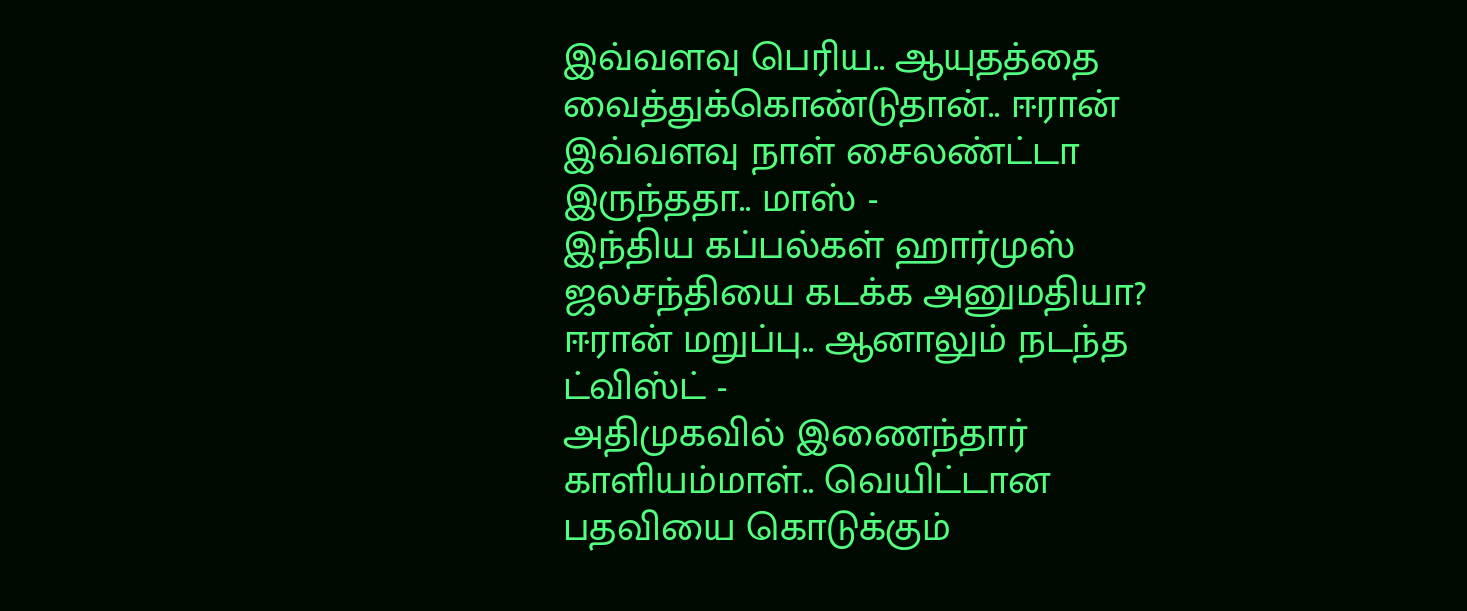இவ்வளவு பெரிய.. ஆயுதத்தை வைத்துக்கொண்டுதான்.. ஈரான் இவ்வளவு நாள் சைலண்ட்டா இருந்ததா.. மாஸ் -
இந்திய கப்பல்கள் ஹார்முஸ் ஜலசந்தியை கடக்க அனுமதியா? ஈரான் மறுப்பு.. ஆனாலும் நடந்த ட்விஸ்ட் -
அதிமுகவில் இணைந்தார் காளியம்மாள்.. வெயிட்டான பதவியை கொடுக்கும்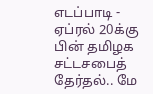எடப்பாடி -
ஏப்ரல் 20க்கு பின் தமிழக சட்டசபைத் தேர்தல்.. மே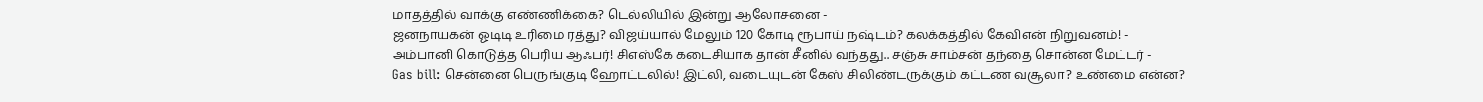மாதத்தில் வாக்கு எண்ணிக்கை? டெல்லியில் இன்று ஆலோசனை -
ஜனநாயகன் ஓடிடி உரிமை ரத்து? விஜய்யால் மேலும் 120 கோடி ரூபாய் நஷ்டம்? கலக்கத்தில் கேவிஎன் நிறுவனம்! -
அம்பானி கொடுத்த பெரிய ஆஃபர்! சிஎஸ்கே கடைசியாக தான் சீனில் வந்தது.. சஞ்சு சாம்சன் தந்தை சொன்ன மேட்டர் -
Gas bill: சென்னை பெருங்குடி ஹோட்டலில்! இட்லி, வடையுடன் கேஸ் சிலிண்டருக்கும் கட்டண வசூலா? உண்மை என்ன?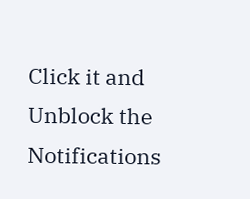Click it and Unblock the Notifications